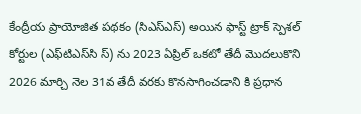కేంద్రీయ ప్రాయోజిత పథకం (సిఎస్ఎస్) అయిన ఫాస్ట్ ట్రాక్ స్పెశల్ కోర్టుల (ఎఫ్‌టి‌ఎస్‌సి స్) ను 2023 ఏప్రిల్ ఒకటో తేదీ మొదలుకొని 2026 మార్చి నెల 31వ తేదీ వరకు కొనసాగించడాని కి ప్రధాన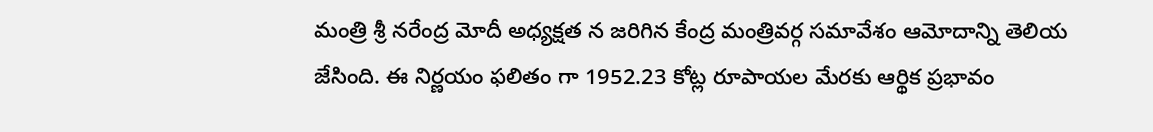మంత్రి శ్రీ నరేంద్ర మోదీ అధ్యక్షత న జరిగిన కేంద్ర మంత్రివర్గ సమావేశం ఆమోదాన్ని తెలియ జేసింది. ఈ నిర్ణయం ఫలితం గా 1952.23 కోట్ల రూపాయల మేరకు ఆర్థిక ప్రభావం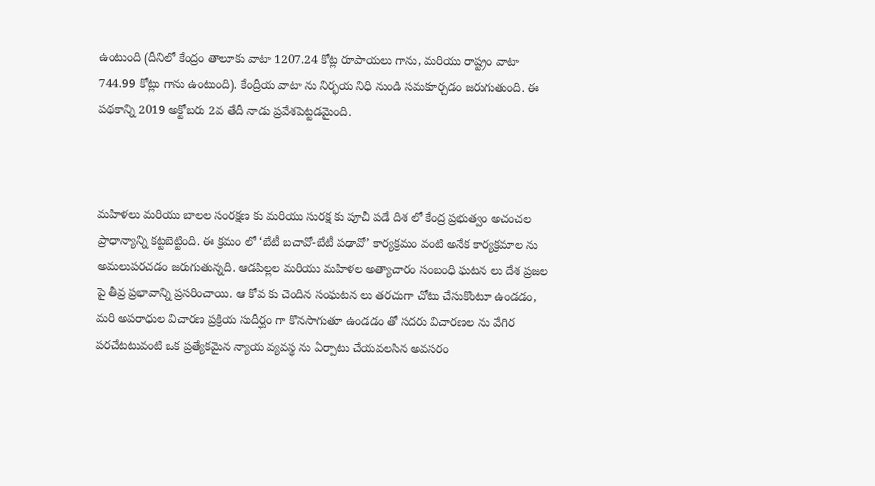ఉంటుంది (దీనిలో కేంద్రం తాలూకు వాటా 1207.24 కోట్ల రూపాయలు గాను, మరియు రాష్ట్రం వాటా 744.99 కోట్లు గాను ఉంటుంది). కేంద్రీయ వాటా ను నిర్భయ నిధి నుండి సమకూర్చడం జరుగుతుంది. ఈ పథకాన్ని 2019 అక్టోబరు 2వ తేదీ నాడు ప్రవేశపెట్టడమైంది.



మహిళలు మరియు బాలల సంరక్షణ కు మరియు సురక్ష కు పూచీ పడే దిశ లో కేంద్ర ప్రభుత్వం అచంచల ప్రాధాన్యాన్ని కట్టబెట్టింది. ఈ క్రమం లో ‘బేటీ బచావో-బేటీ పఢావో’ కార్యక్రమం వంటి అనేక కార్యక్రమాల ను అమలుపరచడం జరుగుతున్నది. ఆడపిల్లల మరియు మహిళల అత్యాచారం సంబంధి ఘటన లు దేశ ప్రజల పై తీవ్ర ప్రభావాన్ని ప్రసరించాయి. ఆ కోవ కు చెందిన సంఘటన లు తరచుగా చోటు చేసుకొంటూ ఉండడం, మరి అపరాధుల విచారణ ప్రక్రియ సుదీర్ఘం గా కొనసాగుతూ ఉండడం తో సదరు విచారణల ను వేగిర పరచేటటువంటి ఒక ప్రత్యేకమైన న్యాయ వ్యవస్థ ను ఏర్పాటు చేయవలసిన అవసరం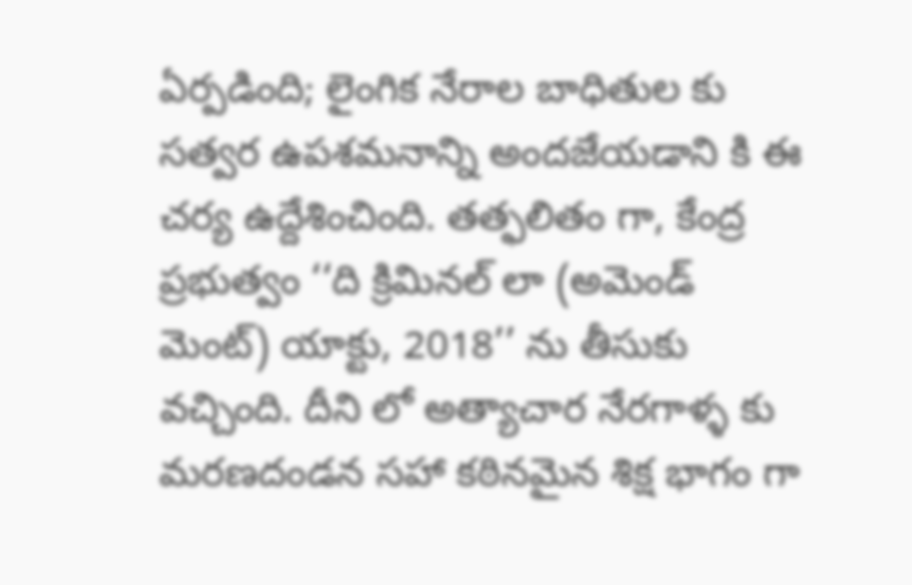ఏర్పడింది; లైంగిక నేరాల బాధితుల కు సత్వర ఉపశమనాన్ని అందజేయడాని కి ఈ చర్య ఉద్దేశించింది. తత్ఫలితం గా, కేంద్ర ప్రభుత్వం ‘‘ది క్రిమినల్ లా (అమెండ్ మెంట్) యాక్టు, 2018’’ ను తీసుకు వచ్చింది. దీని లో అత్యాచార నేరగాళ్ళ కు మరణదండన సహా కఠినమైన శిక్ష భాగం గా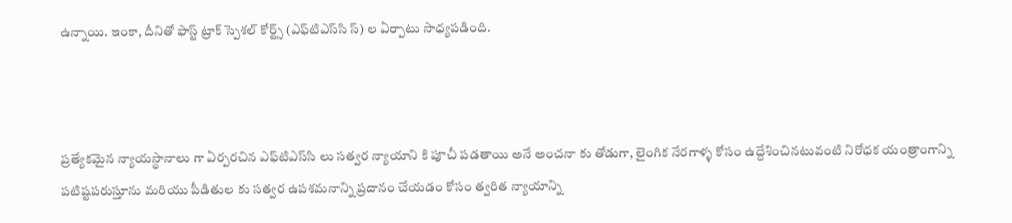ఉన్నాయి. ఇంకా, దీనితో ఫాస్ట్ ట్రాక్ స్పెశల్ కోర్ట్స్ (ఎఫ్‌టిఎస్‌సి స్) ల ఏర్పాటు సాధ్యపడింది.



ప్రత్యేకమైన న్యాయస్థానాలు గా ఏర్పరచిన ఎఫ్‌టిఎస్‌సి లు సత్వర న్యాయాని కి పూచీ పడతాయి అనే అంచనా కు తోడుగా, లైంగిక నేరగాళ్ళ కోసం ఉద్దేశించినటువంటి నిరోధక యంత్రాంగాన్ని పటిష్టపరుస్తూను మరియు పీడితుల కు సత్వర ఉపశమనాన్ని ప్రదానం చేయడం కోసం త్వరిత న్యాయాన్ని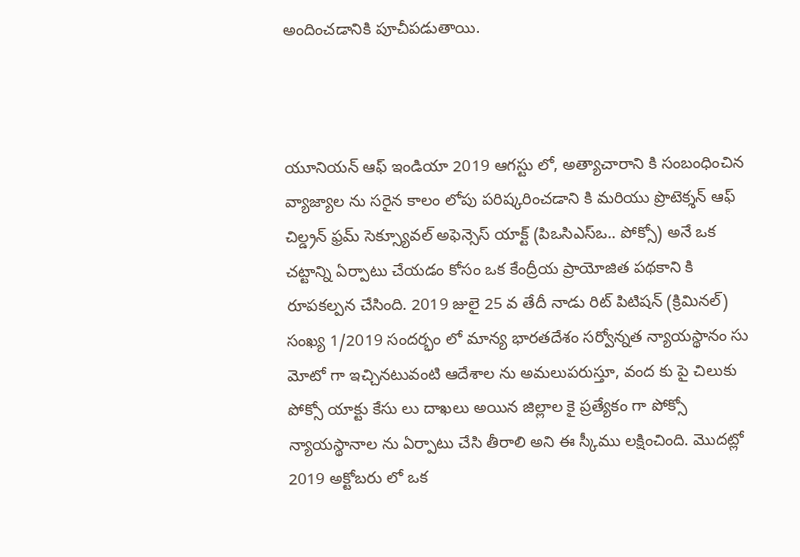అందించడానికి పూచీపడుతాయి.



యూనియన్ ఆఫ్ ఇండియా 2019 ఆగస్టు లో, అత్యాచారాని కి సంబంధించిన వ్యాజ్యాల ను సరైన కాలం లోపు పరిష్కరించడాని కి మరియు ప్రొటెక్శన్ ఆఫ్ చిల్డ్రన్ ఫ్రమ్ సెక్స్యూవల్ అఫెన్సెస్ యాక్ట్ (పిఒసిఎస్ఒ.. పోక్సో) అనే ఒక చట్టాన్ని ఏర్పాటు చేయడం కోసం ఒక కేంద్రీయ ప్రాయోజిత పథకాని కి రూపకల్పన చేసింది. 2019 జులై 25 వ తేదీ నాడు రిట్ పిటిషన్ (క్రిమినల్) సంఖ్య 1/2019 సందర్భం లో మాన్య భారతదేశం సర్వోన్నత న్యాయస్థానం సు మోటో గా ఇచ్చినటువంటి ఆదేశాల ను అమలుపరుస్తూ, వంద కు పై చిలుకు పోక్సో యాక్టు కేసు లు దాఖలు అయిన జిల్లాల కై ప్రత్యేకం గా పోక్సో న్యాయస్థానాల ను ఏర్పాటు చేసి తీరాలి అని ఈ స్కీము లక్షించింది. మొదట్లో 2019 అక్టోబరు లో ఒక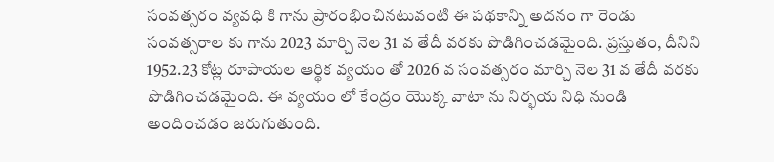సంవత్సరం వ్యవధి కి గాను ప్రారంభించినటువంటి ఈ పథకాన్ని అదనం గా రెండు సంవత్సరాల కు గాను 2023 మార్చి నెల 31 వ తేదీ వరకు పొడిగించడమైంది. ప్రస్తుతం, దీనిని 1952.23 కోట్ల రూపాయల ఆర్థిక వ్యయం తో 2026 వ సంవత్సరం మార్చి నెల 31 వ తేదీ వరకు పొడిగించడమైంది. ఈ వ్యయం లో కేంద్రం యొక్క వాటా ను నిర్భయ నిధి నుండి అందించడం జరుగుతుంది.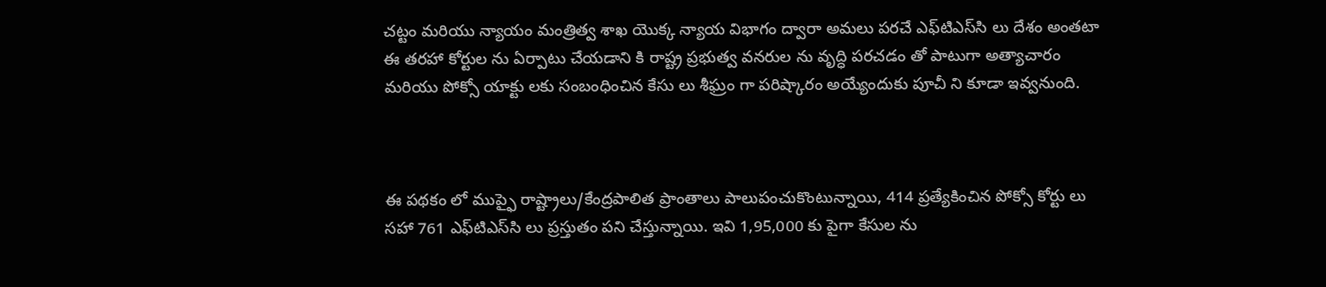చట్టం మరియు న్యాయం మంత్రిత్వ శాఖ యొక్క న్యాయ విభాగం ద్వారా అమలు పరచే ఎఫ్‌టిఎస్‌సి లు దేశం అంతటా ఈ తరహా కోర్టుల ను ఏర్పాటు చేయడాని కి రాష్ట్ర ప్రభుత్వ వనరుల ను వృద్ధి పరచడం తో పాటుగా అత్యాచారం మరియు పోక్సో యాక్టు లకు సంబంధించిన కేసు లు శీఘ్రం గా పరిష్కారం అయ్యేందుకు పూచీ ని కూడా ఇవ్వనుంది.



ఈ పథకం లో ముప్ఫై రాష్ట్రాలు/కేంద్రపాలిత ప్రాంతాలు పాలుపంచుకొంటున్నాయి, 414 ప్రత్యేకించిన పోక్సో కోర్టు లు సహా 761 ఎఫ్‌టిఎస్‌సి లు ప్రస్తుతం పని చేస్తున్నాయి. ఇవి 1,95,000 కు పైగా కేసుల ను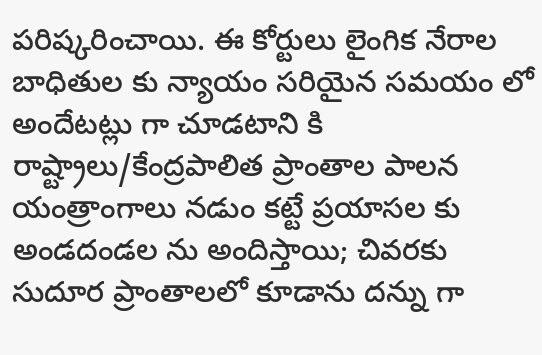పరిష్కరించాయి. ఈ కోర్టులు లైంగిక నేరాల బాధితుల కు న్యాయం సరియైన సమయం లో అందేటట్లు గా చూడటాని కి రాష్ట్రాలు/కేంద్రపాలిత ప్రాంతాల పాలన యంత్రాంగాలు నడుం కట్టే ప్రయాసల కు అండదండల ను అందిస్తాయి; చివరకు సుదూర ప్రాంతాలలో కూడాను దన్ను గా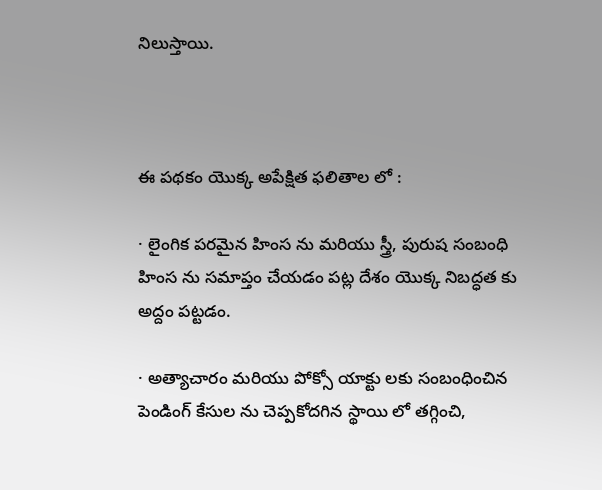నిలుస్తాయి.



ఈ పథకం యొక్క అపేక్షిత ఫలితాల లో :

· లైంగిక పరమైన హింస ను మరియు స్త్రీ, పురుష సంబంధి హింస ను సమాప్తం చేయడం పట్ల దేశం యొక్క నిబద్ధత కు అద్దం పట్టడం.

· అత్యాచారం మరియు పోక్సో యాక్టు లకు సంబంధించిన పెండింగ్ కేసుల ను చెప్పకోదగిన స్థాయి లో తగ్గించి,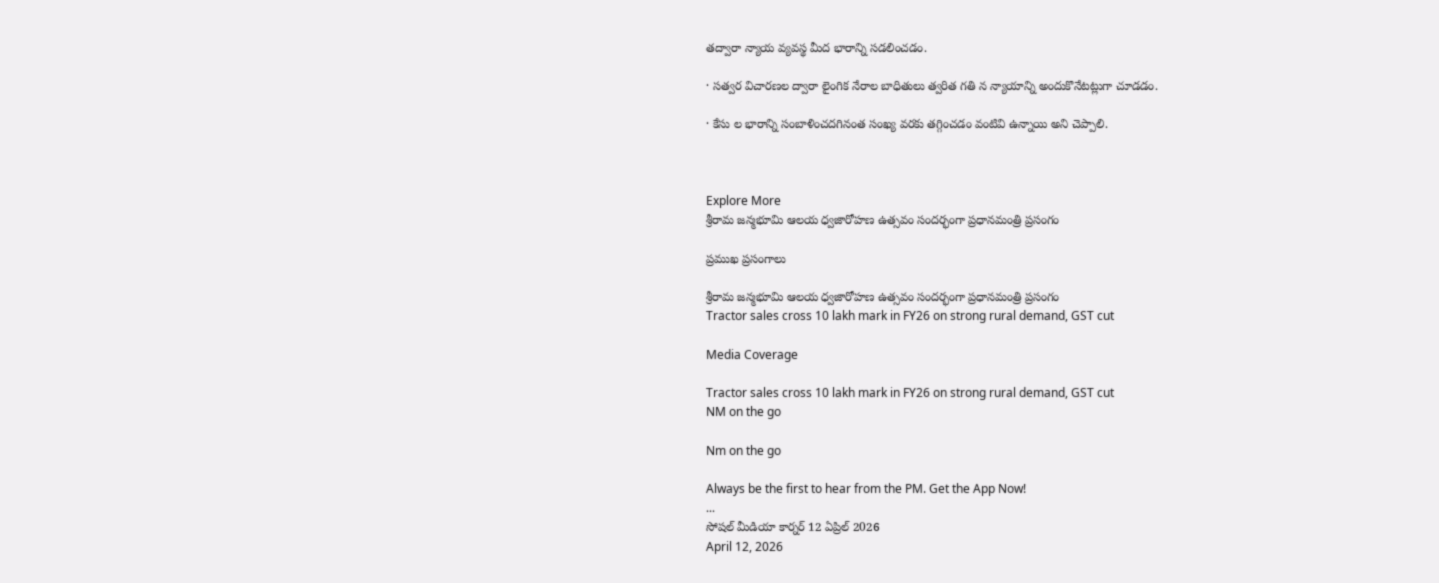తద్వారా న్యాయ వ్యవస్థ మీద భారాన్ని సడలించడం.

· సత్వర విచారణల ద్వారా లైంగిక నేరాల బాధితులు త్వరిత గతి న న్యాయాన్ని అందుకొనేటట్లుగా చూడడం.

· కేసు ల భారాన్ని సంబాళించదగినంత సంఖ్య వరకు తగ్గించడం వంటివి ఉన్నాయి అని చెప్పాలి.



Explore More
శ్రీరామ జన్మభూమి ఆలయ ధ్వజారోహణ ఉత్సవం సందర్భంగా ప్రధానమంత్రి ప్రసంగం

ప్రముఖ ప్రసంగాలు

శ్రీరామ జన్మభూమి ఆలయ ధ్వజారోహణ ఉత్సవం సందర్భంగా ప్రధానమంత్రి ప్రసంగం
Tractor sales cross 10 lakh mark in FY26 on strong rural demand, GST cut

Media Coverage

Tractor sales cross 10 lakh mark in FY26 on strong rural demand, GST cut
NM on the go

Nm on the go

Always be the first to hear from the PM. Get the App Now!
...
సోషల్ మీడియా కార్నర్ 12 ఏప్రిల్ 2026
April 12, 2026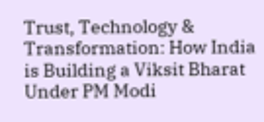Trust, Technology & Transformation: How India is Building a Viksit Bharat Under PM Modi